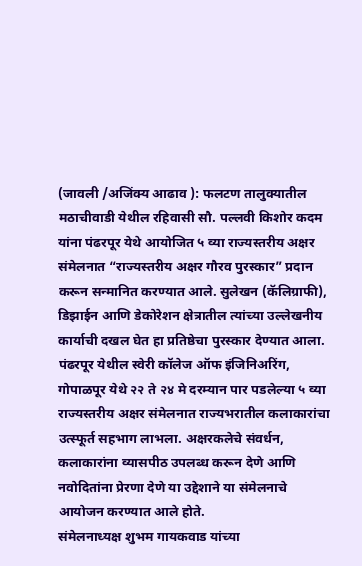(जावली /अजिंक्य आढाव ): फलटण तालुक्यातील मठाचीवाडी येथील रहिवासी सौ. पल्लवी किशोर कदम यांना पंढरपूर येथे आयोजित ५ व्या राज्यस्तरीय अक्षर संमेलनात “राज्यस्तरीय अक्षर गौरव पुरस्कार” प्रदान करून सन्मानित करण्यात आले. सुलेखन (कॅलिग्राफी), डिझाईन आणि डेकोरेशन क्षेत्रातील त्यांच्या उल्लेखनीय कार्याची दखल घेत हा प्रतिष्ठेचा पुरस्कार देण्यात आला.
पंढरपूर येथील स्वेरी कॉलेज ऑफ इंजिनिअरिंग, गोपाळपूर येथे २२ ते २४ मे दरम्यान पार पडलेल्या ५ व्या राज्यस्तरीय अक्षर संमेलनात राज्यभरातील कलाकारांचा उत्स्फूर्त सहभाग लाभला. अक्षरकलेचे संवर्धन, कलाकारांना व्यासपीठ उपलब्ध करून देणे आणि नवोदितांना प्रेरणा देणे या उद्देशाने या संमेलनाचे आयोजन करण्यात आले होते.
संमेलनाध्यक्ष शुभम गायकवाड यांच्या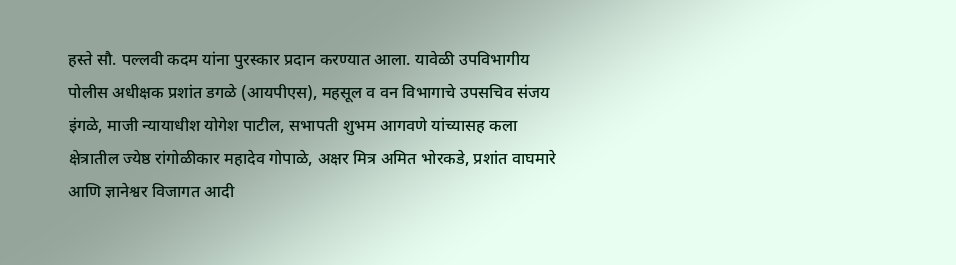हस्ते सौ. पल्लवी कदम यांना पुरस्कार प्रदान करण्यात आला. यावेळी उपविभागीय पोलीस अधीक्षक प्रशांत डगळे (आयपीएस), महसूल व वन विभागाचे उपसचिव संजय इंगळे, माजी न्यायाधीश योगेश पाटील, सभापती शुभम आगवणे यांच्यासह कला क्षेत्रातील ज्येष्ठ रांगोळीकार महादेव गोपाळे, अक्षर मित्र अमित भोरकडे, प्रशांत वाघमारे आणि ज्ञानेश्वर विजागत आदी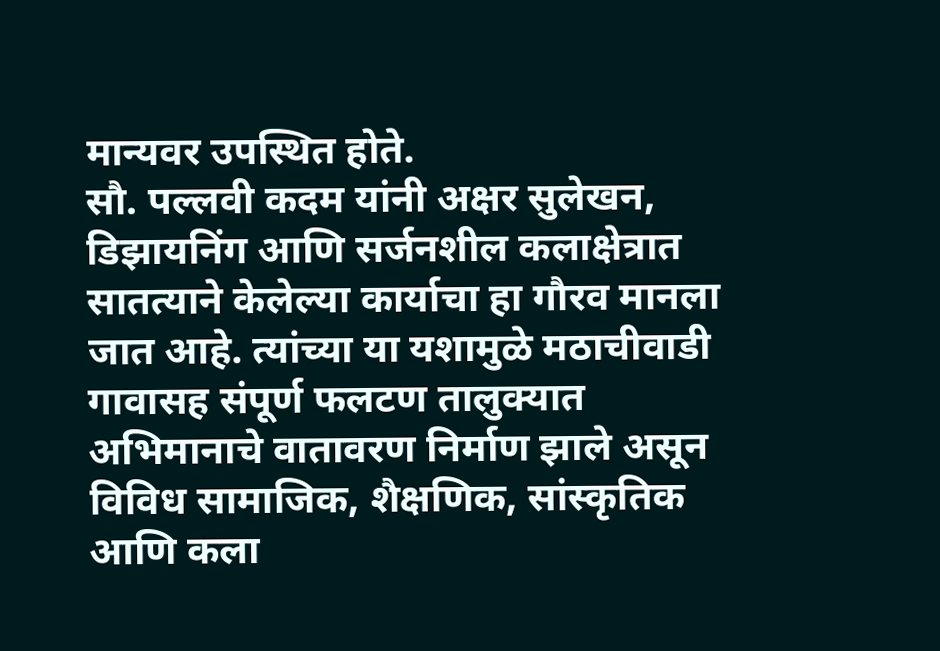मान्यवर उपस्थित होते.
सौ. पल्लवी कदम यांनी अक्षर सुलेखन, डिझायनिंग आणि सर्जनशील कलाक्षेत्रात सातत्याने केलेल्या कार्याचा हा गौरव मानला जात आहे. त्यांच्या या यशामुळे मठाचीवाडी गावासह संपूर्ण फलटण तालुक्यात अभिमानाचे वातावरण निर्माण झाले असून विविध सामाजिक, शैक्षणिक, सांस्कृतिक आणि कला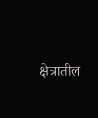क्षेत्रातील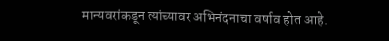मान्यवरांकडून त्यांच्यावर अभिनंदनाचा वर्षाव होत आहे.